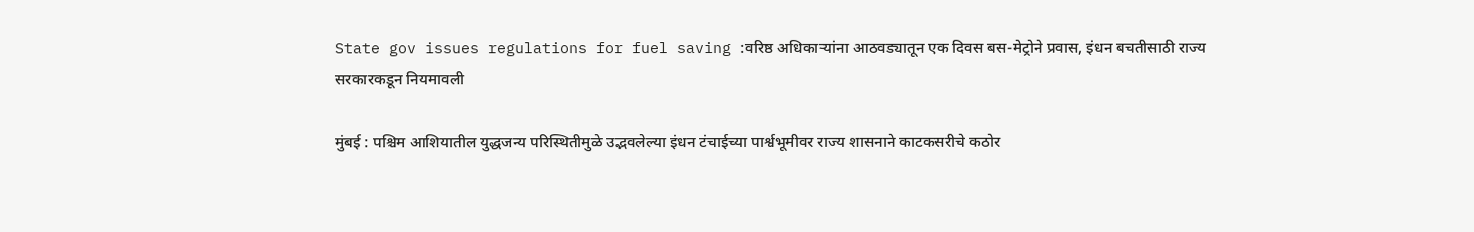State gov issues regulations for fuel saving :वरिष्ठ अधिकाऱ्यांना आठवड्यातून एक दिवस बस-मेट्रोने प्रवास, इंधन बचतीसाठी राज्य सरकारकडून नियमावली

मुंबई : पश्चिम आशियातील युद्धजन्य परिस्थितीमुळे उद्भवलेल्या इंधन टंचाईच्या पार्श्वभूमीवर राज्य शासनाने काटकसरीचे कठोर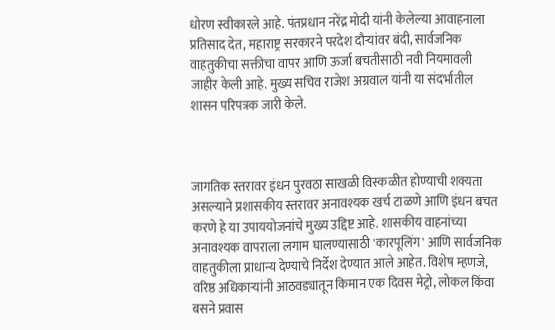धोरण स्वीकारले आहे. पंतप्रधान नरेंद्र मोदी यांनी केलेल्या आवाहनाला प्रतिसाद देत, महाराष्ट्र सरकारने परदेश दौऱ्यांवर बंदी, सार्वजनिक वाहतुकीचा सक्तीचा वापर आणि ऊर्जा बचतीसाठी नवी नियमावली जाहीर केली आहे. मुख्य सचिव राजेश अग्रवाल यांनी या संदर्भातील शासन परिपत्रक जारी केले.



जागतिक स्तरावर इंधन पुरवठा साखळी विस्कळीत होण्याची शक्यता असल्याने प्रशासकीय स्तरावर अनावश्यक खर्च टाळणे आणि इंधन बचत करणे हे या उपाययोजनांचे मुख्य उद्दिष्ट आहे. शासकीय वाहनांच्या अनावश्यक वापराला लगाम घालण्यासाठी 'कारपूलिंग' आणि सार्वजनिक वाहतुकीला प्राधान्य देण्याचे निर्देश देण्यात आले आहेत. विशेष म्हणजे, वरिष्ठ अधिकाऱ्यांनी आठवड्यातून किमान एक दिवस मेट्रो, लोकल किंवा बसने प्रवास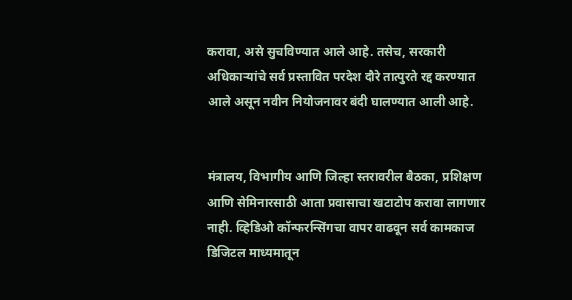करावा, असे सुचविण्यात आले आहे. तसेच, सरकारी अधिकाऱ्यांचे सर्व प्रस्तावित परदेश दौरे तात्पुरते रद्द करण्यात आले असून नवीन नियोजनावर बंदी घालण्यात आली आहे.


मंत्रालय, विभागीय आणि जिल्हा स्तरावरील बैठका, प्रशिक्षण आणि सेमिनारसाठी आता प्रवासाचा खटाटोप करावा लागणार नाही. व्हिडिओ कॉन्फरन्सिंगचा वापर वाढवून सर्व कामकाज डिजिटल माध्यमातून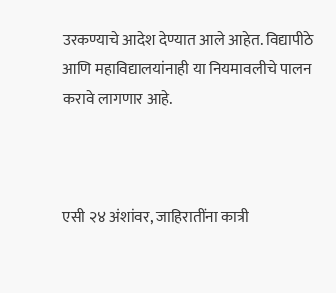उरकण्याचे आदेश देण्यात आले आहेत. विद्यापीठे आणि महाविद्यालयांनाही या नियमावलीचे पालन करावे लागणार आहे.



एसी २४ अंशांवर, जाहिरातींना कात्री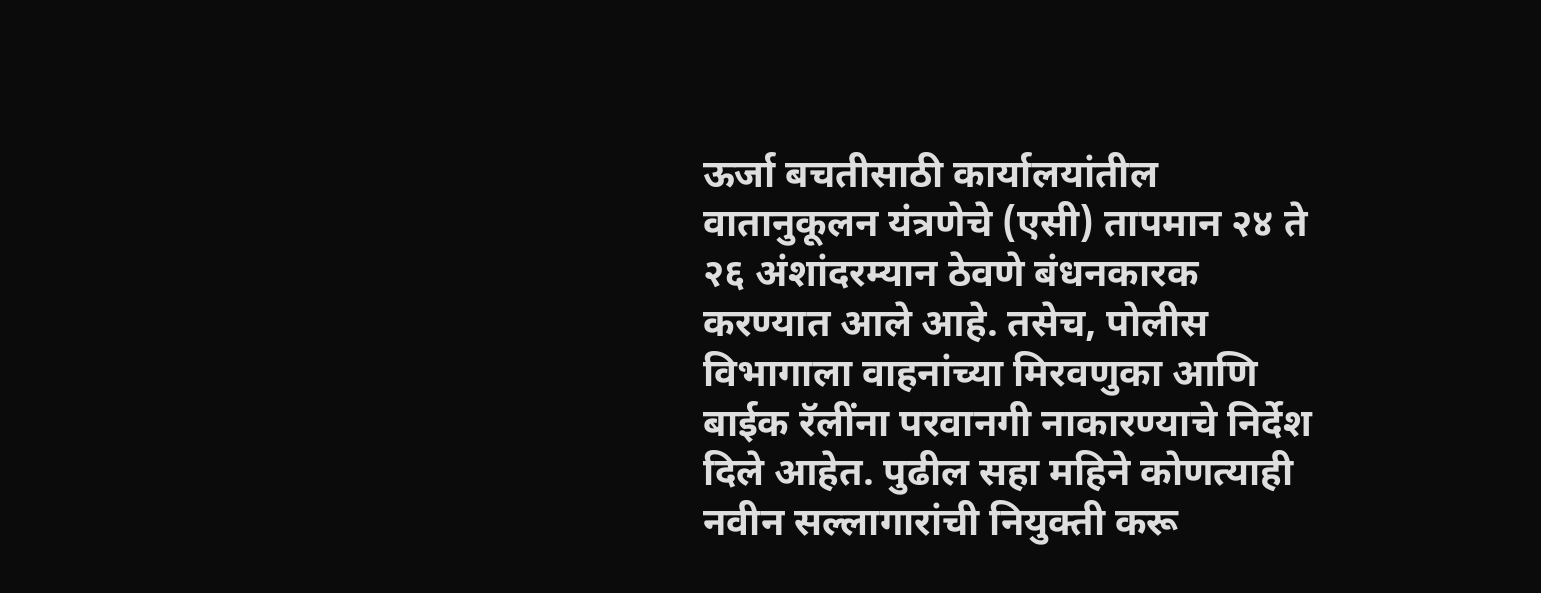ऊर्जा बचतीसाठी कार्यालयांतील वातानुकूलन यंत्रणेचे (एसी) तापमान २४ ते २६ अंशांदरम्यान ठेवणे बंधनकारक करण्यात आले आहे. तसेच, पोलीस विभागाला वाहनांच्या मिरवणुका आणि बाईक रॅलींना परवानगी नाकारण्याचे निर्देश दिले आहेत. पुढील सहा महिने कोणत्याही नवीन सल्लागारांची नियुक्ती करू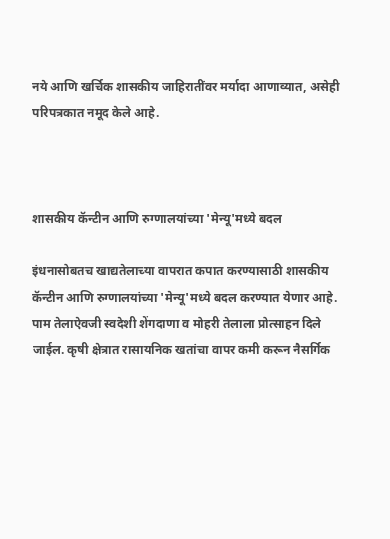नये आणि खर्चिक शासकीय जाहिरातींवर मर्यादा आणाव्यात, असेही परिपत्रकात नमूद केले आहे.



शासकीय कॅन्टीन आणि रुग्णालयांच्या 'मेन्यू'मध्ये बदल

इंधनासोबतच खाद्यतेलाच्या वापरात कपात करण्यासाठी शासकीय कॅन्टीन आणि रुग्णालयांच्या 'मेन्यू'मध्ये बदल करण्यात येणार आहे. पाम तेलाऐवजी स्वदेशी शेंगदाणा व मोहरी तेलाला प्रोत्साहन दिले जाईल. कृषी क्षेत्रात रासायनिक खतांचा वापर कमी करून नैसर्गिक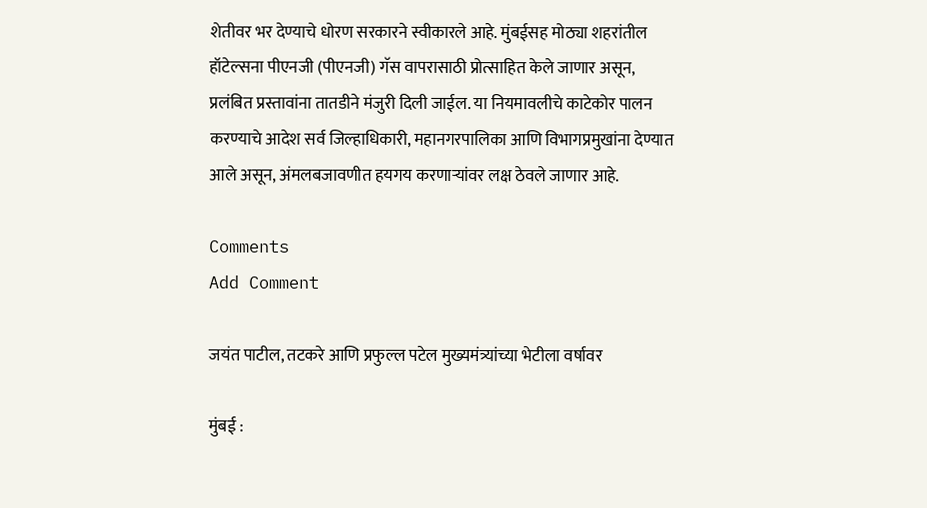शेतीवर भर देण्याचे धोरण सरकारने स्वीकारले आहे. मुंबईसह मोठ्या शहरांतील हॉटेल्सना पीएनजी (पीएनजी) गॅस वापरासाठी प्रोत्साहित केले जाणार असून, प्रलंबित प्रस्तावांना तातडीने मंजुरी दिली जाईल. या नियमावलीचे काटेकोर पालन करण्याचे आदेश सर्व जिल्हाधिकारी, महानगरपालिका आणि विभागप्रमुखांना देण्यात आले असून, अंमलबजावणीत हयगय करणाऱ्यांवर लक्ष ठेवले जाणार आहे.

Comments
Add Comment

जयंत पाटील, तटकरे आणि प्रफुल्ल पटेल मुख्यमंत्र्यांच्या भेटीला वर्षावर

मुंबई :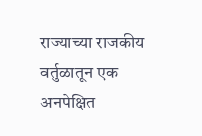राज्याच्या राजकीय वर्तुळातून एक अनपेक्षित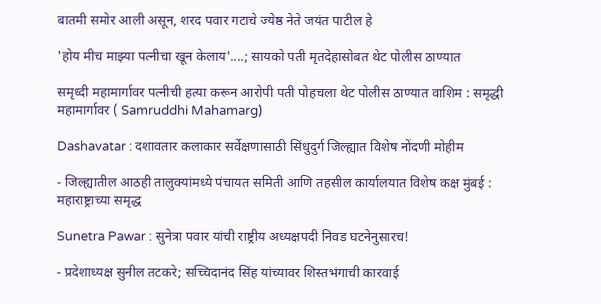बातमी समोर आली असून, शरद पवार गटाचे ज्येष्ठ नेते जयंत पाटील हे

'होय मीच माझ्या पत्नीचा खून केलाय'....; सायको पती मृतदेहासोबत थेट पोलीस ठाण्यात

समृध्दी महामार्गावर पत्नीची हत्या करून आरोपी पती पोहचला थेट पोलीस ठाण्यात वाशिम : समृद्धी महामार्गावर ( Samruddhi Mahamarg)

Dashavatar : दशावतार कलाकार सर्वेक्षणासाठी सिंधुदुर्ग जिल्ह्यात विशेष नोंदणी मोहीम

- जिल्ह्यातील आठही तालुक्यांमध्ये पंचायत समिती आणि तहसील कार्यालयात विशेष कक्ष मुंबई : महाराष्ट्राच्या समृद्ध

Sunetra Pawar : सुनेत्रा पवार यांची राष्ट्रीय अध्यक्षपदी निवड घटनेनुसारच!

- प्रदेशाध्यक्ष सुनील तटकरे; सच्चिदानंद सिंह यांच्यावर शिस्तभंगाची कारवाई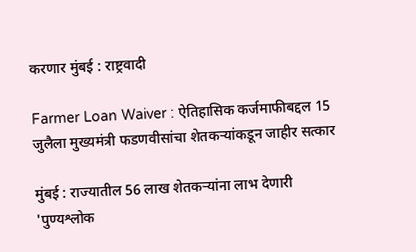करणार मुंबई : राष्ट्रवादी

Farmer Loan Waiver : ऐतिहासिक कर्जमाफीबद्दल 15 जुलैला मुख्यमंत्री फडणवीसांचा शेतकऱ्यांकडून जाहीर सत्कार

मुंबई : राज्यातील 56 लाख शेतकऱ्यांना लाभ देणारी 'पुण्यश्लोक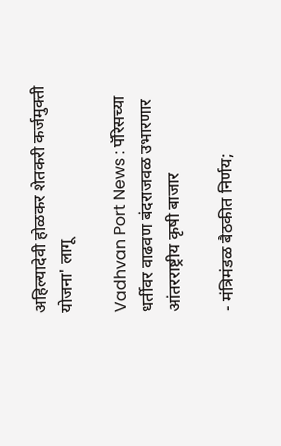अहिल्यादेवी होळकर शेतकरी कर्जमुक्ती योजना' लागू

Vadhvan Port News : पॅरिसच्या धर्तीवर वाढवण बंदराजवळ उभारणार आंतरराष्ट्रीय कृषी बाजार

- मंत्रिमंडळ बैठकीत निर्णय;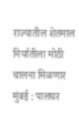राज्यातील शेतमाल निर्यातीला मोठी चालना मिळणार मुंबई : पालघर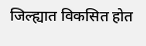जिल्ह्यात विकसित होत